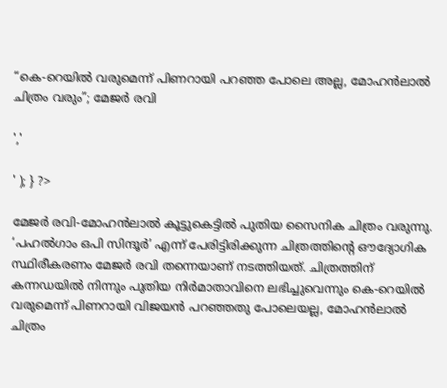“കെ-റെയില്‍ വരുമെന്ന് പിണറായി പറഞ്ഞ പോലെ അല്ല, മോഹൻലാൽ ചിത്രം വരും”; മേജർ രവി

','

' ); } ?>

മേജർ രവി-മോഹൻലാൽ കൂട്ടുകെട്ടിൽ പുതിയ സൈനിക ചിത്രം വരുന്നു. ‘പഹൽഗാം ഒപി സിന്ദൂർ’ എന്ന് പേരിട്ടിരിക്കുന്ന ചിത്രത്തിന്റെ ഔദ്യോഗിക സ്ഥിരീകരണം മേജർ രവി തന്നെയാണ് നടത്തിയത്. ചിത്രത്തിന് കന്നഡയിൽ നിന്നും പുതിയ നിർമാതാവിനെ ലഭിച്ചുവെന്നും കെ-റെയില്‍ വരുമെന്ന് പിണറായി വിജയന്‍ പറഞ്ഞതു പോലെയല്ല, മോഹൻലാൽ ചിത്രം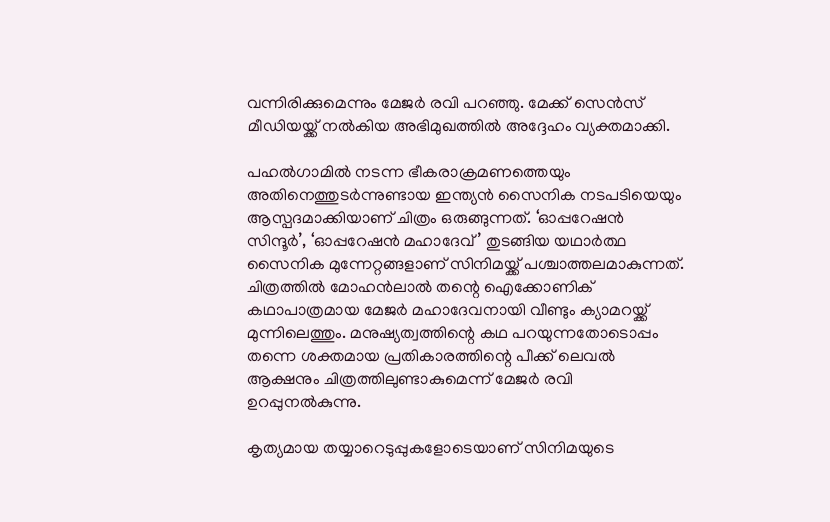വന്നിരിക്കുമെന്നും മേജർ രവി പറഞ്ഞു. മേക്ക് സെൻസ് മീഡിയയ്ക്ക് നൽകിയ അഭിമുഖത്തിൽ അദ്ദേഹം വ്യക്തമാക്കി.

പഹൽഗാമിൽ നടന്ന ഭീകരാക്രമണത്തെയും അതിനെത്തുടർന്നുണ്ടായ ഇന്ത്യൻ സൈനിക നടപടിയെയും ആസ്പദമാക്കിയാണ് ചിത്രം ഒരുങ്ങുന്നത്. ‘ഓപ്പറേഷൻ സിന്ദൂർ’, ‘ഓപ്പറേഷൻ മഹാദേവ്’ തുടങ്ങിയ യഥാർത്ഥ സൈനിക മുന്നേറ്റങ്ങളാണ് സിനിമയ്ക്ക് പശ്ചാത്തലമാകുന്നത്. ചിത്രത്തിൽ മോഹൻലാൽ തന്റെ ഐക്കോണിക് കഥാപാത്രമായ മേജർ മഹാദേവനായി വീണ്ടും ക്യാമറയ്ക്ക് മുന്നിലെത്തും. മനുഷ്യത്വത്തിന്റെ കഥ പറയുന്നതോടൊപ്പം തന്നെ ശക്തമായ പ്രതികാരത്തിന്റെ പീക്ക് ലെവൽ ആക്ഷനും ചിത്രത്തിലുണ്ടാകുമെന്ന് മേജർ രവി ഉറപ്പുനൽകുന്നു.

കൃത്യമായ തയ്യാറെടുപ്പുകളോടെയാണ് സിനിമയുടെ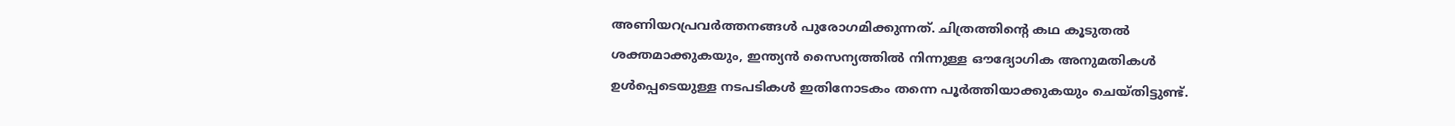അണിയറപ്രവർത്തനങ്ങൾ പുരോഗമിക്കുന്നത്. ചിത്രത്തിന്റെ കഥ കൂടുതൽ ശക്തമാക്കുകയും, ഇന്ത്യൻ സൈന്യത്തിൽ നിന്നുള്ള ഔദ്യോഗിക അനുമതികൾ ഉൾപ്പെടെയുള്ള നടപടികൾ ഇതിനോടകം തന്നെ പൂർത്തിയാക്കുകയും ചെയ്തിട്ടുണ്ട്.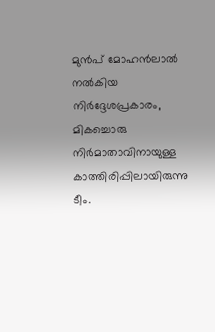മുൻപ് മോഹൻലാൽ നൽകിയ നിർദ്ദേശപ്രകാരം, മികച്ചൊരു നിർമാതാവിനായുള്ള കാത്തിരിപ്പിലായിരുന്നു ടീം.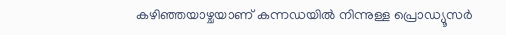കഴിഞ്ഞയാഴ്ചയാണ് കന്നഡയിൽ നിന്നുള്ള പ്രൊഡ്യൂസർ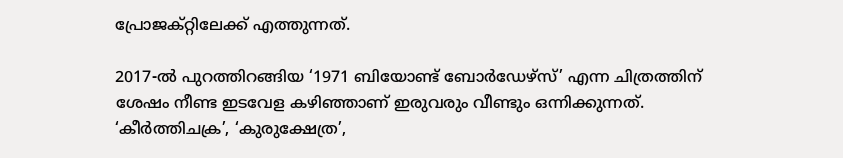പ്രോജക്റ്റിലേക്ക് എത്തുന്നത്.

2017-ൽ പുറത്തിറങ്ങിയ ‘1971 ബിയോണ്ട് ബോർഡേഴ്സ്’ എന്ന ചിത്രത്തിന് ശേഷം നീണ്ട ഇടവേള കഴിഞ്ഞാണ് ഇരുവരും വീണ്ടും ഒന്നിക്കുന്നത്. ‘കീർത്തിചക്ര’, ‘കുരുക്ഷേത്ര’,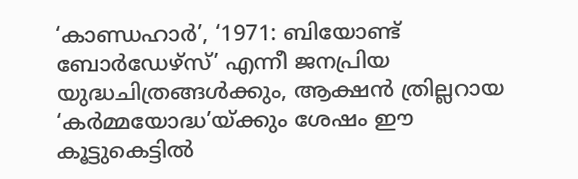‘കാണ്ഡഹാർ’, ‘1971: ബിയോണ്ട് ബോർഡേഴ്സ്’ എന്നീ ജനപ്രിയ യുദ്ധചിത്രങ്ങൾക്കും, ആക്ഷൻ ത്രില്ലറായ ‘കർമ്മയോദ്ധ’യ്ക്കും ശേഷം ഈ കൂട്ടുകെട്ടിൽ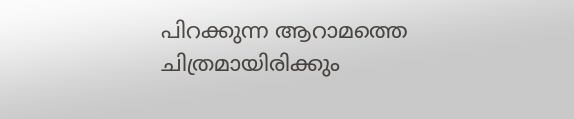പിറക്കുന്ന ആറാമത്തെ ചിത്രമായിരിക്കും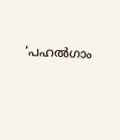‘പഹൽഗാം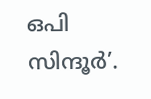ഒപി സിന്ദൂർ’.